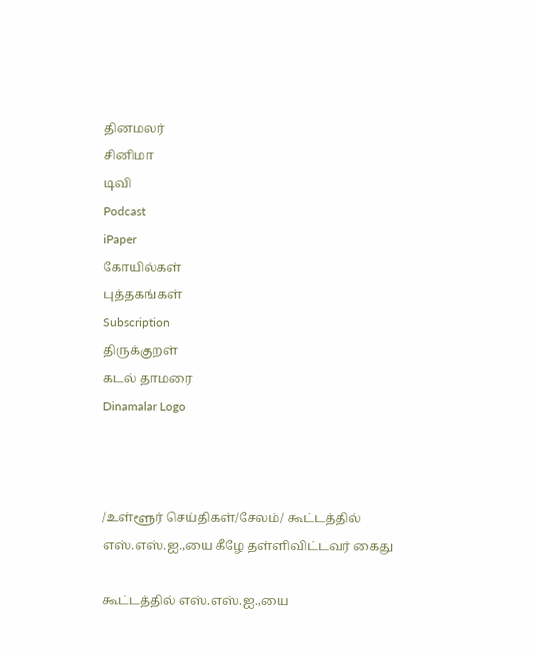தினமலர்
சினிமா
டிவி
Podcast
iPaper
கோயில்கள்
புத்தகங்கள்
Subscription
திருக்குறள்
கடல் தாமரை
Dinamalar Logo



/உள்ளூர் செய்திகள்/சேலம்/ கூட்டத்தில் எஸ்.எஸ்.ஐ.,யை கீழே தள்ளிவிட்டவர் கைது

கூட்டத்தில் எஸ்.எஸ்.ஐ.,யை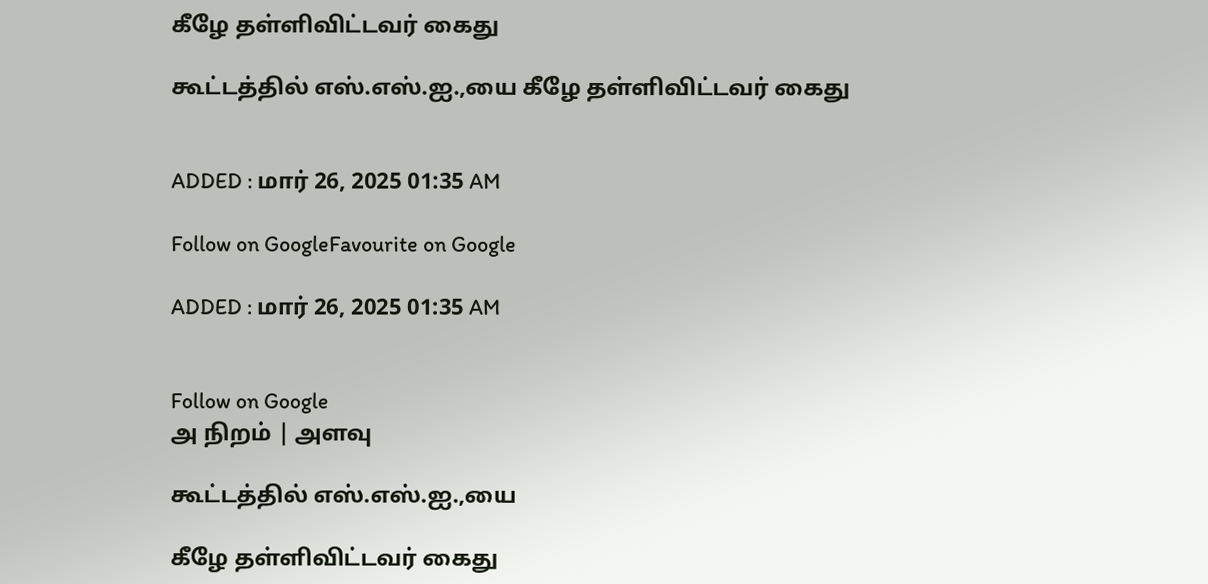கீழே தள்ளிவிட்டவர் கைது

கூட்டத்தில் எஸ்.எஸ்.ஐ.,யை கீழே தள்ளிவிட்டவர் கைது


ADDED : மார் 26, 2025 01:35 AM

Follow on GoogleFavourite on Google

ADDED : மார் 26, 2025 01:35 AM


Follow on Google
அ நிறம் | அளவு

கூட்டத்தில் எஸ்.எஸ்.ஐ.,யை

கீழே தள்ளிவிட்டவர் கைது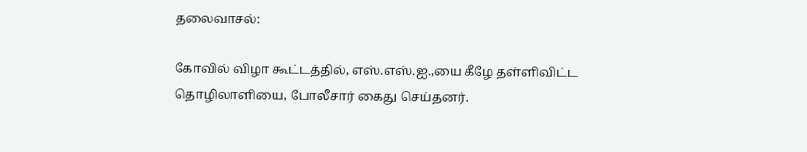தலைவாசல்:

கோவில் விழா கூட்டத்தில், எஸ்.எஸ்.ஐ.,யை கீழே தள்ளிவிட்ட தொழிலாளியை, போலீசார் கைது செய்தனர்.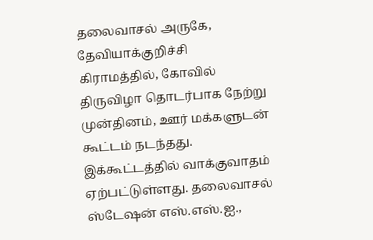தலைவாசல் அருகே, தேவியாக்குறிச்சி கிராமத்தில், கோவில் திருவிழா தொடர்பாக நேற்று முன்தினம், ஊர் மக்களுடன் கூட்டம் நடந்தது. இக்கூட்டத்தில் வாக்குவாதம் ஏற்பட்டுள்ளது. தலைவாசல் ஸ்டேஷன் எஸ்.எஸ்.ஐ.,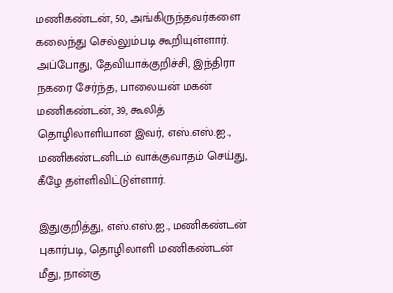மணிகண்டன், 50, அங்கிருந்தவர்களை கலைந்து செல்லும்படி கூறியுள்ளார். அப்போது, தேவியாக்குறிச்சி, இந்திரா நகரை சேர்ந்த, பாலையன் மகன் மணிகண்டன், 39, கூலித் தொழிலாளியான இவர், எஸ்.எஸ்.ஐ., மணிகண்டனிடம் வாக்குவாதம் செய்து, கீழே தள்ளிவிட்டுள்ளார்.

இதுகுறித்து, எஸ்.எஸ்.ஐ., மணிகண்டன் புகார்படி, தொழிலாளி மணிகண்டன் மீது, நான்கு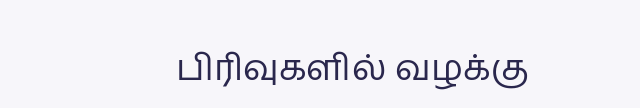பிரிவுகளில் வழக்கு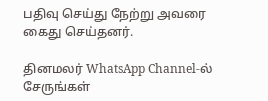பதிவு செய்து நேற்று அவரை கைது செய்தனர்.

தினமலர் WhatsApp Channel-ல் சேருங்கள்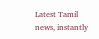Latest Tamil news, instantly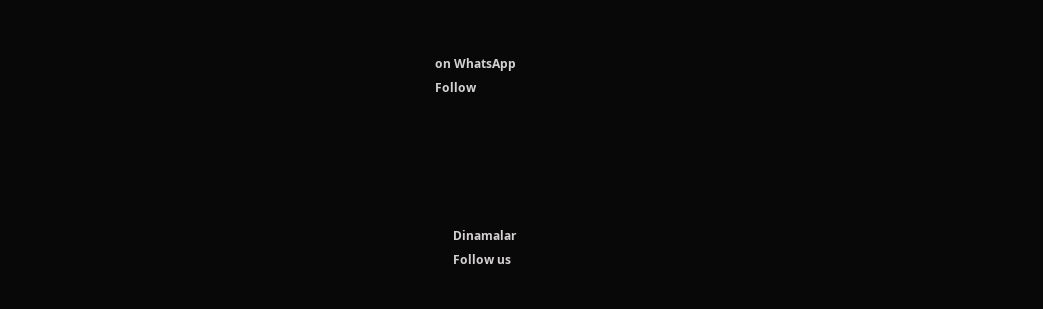on WhatsApp
Follow





      Dinamalar
      Follow us